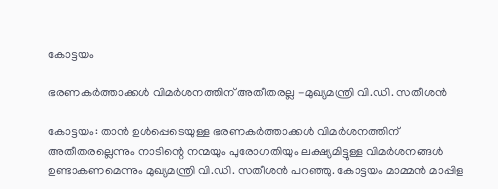കോട്ടയം

ഭരണകര്‍ത്താക്കള്‍ വിമര്‍ശനത്തിന് അതീതരല്ല -മുഖ്യമന്ത്രി വി.ഡി. സതീശന്‍

കോട്ടയം: താന്‍ ഉള്‍പ്പെടെയുള്ള ഭരണകര്‍ത്താക്കള്‍ വിമര്‍ശനത്തിന് അതീതരല്ലെന്നും നാടിന്റെ നന്മയും പുരോഗതിയും ലക്ഷ്യമിട്ടുള്ള വിമര്‍ശനങ്ങള്‍ ഉണ്ടാകണമെന്നും മുഖ്യമന്ത്രി വി.ഡി. സതീശന്‍ പറഞ്ഞു. കോട്ടയം മാമ്മന്‍ മാപ്പിള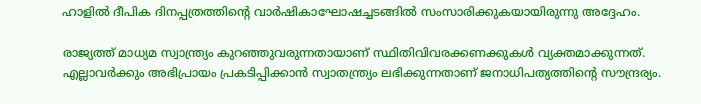ഹാളില്‍ ദീപിക ദിനപ്പത്രത്തിന്റെ വാര്‍ഷികാഘോഷച്ചടങ്ങില്‍ സംസാരിക്കുകയായിരുന്നു അദ്ദേഹം.

രാജ്യത്ത് മാധ്യമ സ്വാന്ത്ര്യം കുറഞ്ഞുവരുന്നതായാണ് സ്ഥിതിവിവരക്കണക്കുകള്‍ വ്യക്തമാക്കുന്നത്. എല്ലാവര്‍ക്കും അഭിപ്രായം പ്രകടിപ്പിക്കാന്‍ സ്വാതന്ത്ര്യം ലഭിക്കുന്നതാണ് ജനാധിപത്യത്തിന്റെ സൗന്ദ്രര്യം.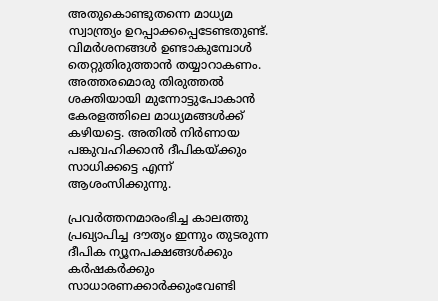അതുകൊണ്ടുതന്നെ മാധ്യമ സ്വാന്ത്ര്യം ഉറപ്പാക്കപ്പെടേണ്ടതുണ്ട്. വിമര്‍ശനങ്ങള്‍ ഉണ്ടാകുമ്പോള്‍ തെറ്റുതിരുത്താന്‍ തയ്യാറാകണം. അത്തരമൊരു തിരുത്തല്‍ ശക്തിയായി മുന്നോട്ടുപോകാന്‍ കേരളത്തിലെ മാധ്യമങ്ങള്‍ക്ക് കഴിയട്ടെ. അതില്‍ നിര്‍ണായ പങ്കുവഹിക്കാന്‍ ദീപികയ്ക്കും സാധിക്കട്ടെ എന്ന് ആശംസിക്കുന്നു.

പ്രവര്‍ത്തനമാരംഭിച്ച കാലത്തു പ്രഖ്യാപിച്ച ദൗത്യം ഇന്നും തുടരുന്ന ദീപിക ന്യൂനപക്ഷങ്ങള്‍ക്കും കര്‍ഷകര്‍ക്കും സാധാരണക്കാര്‍ക്കുംവേണ്ടി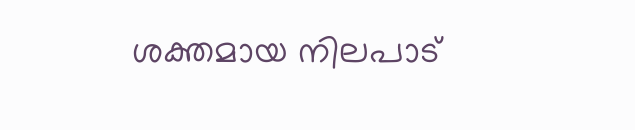ശക്തമായ നിലപാട്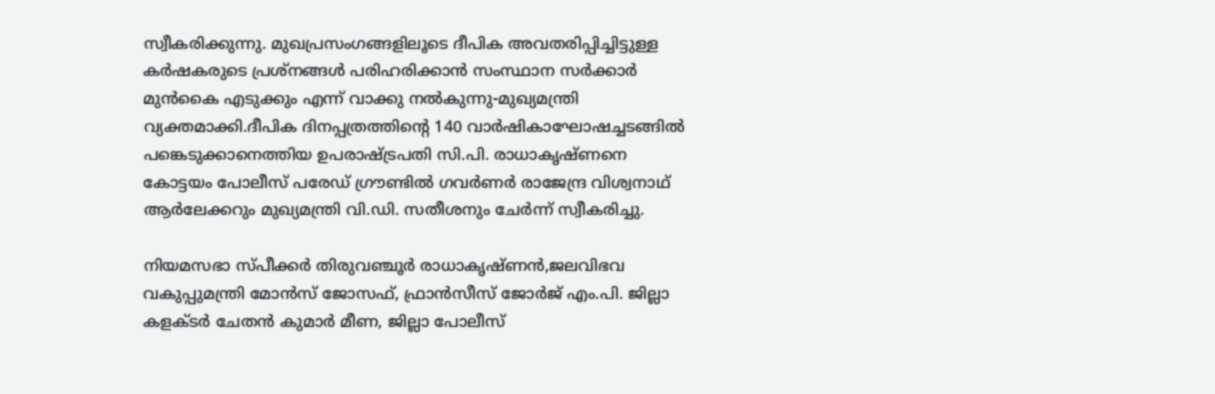സ്വീകരിക്കുന്നു. മുഖപ്രസംഗങ്ങളിലൂടെ ദീപിക അവതരിപ്പിച്ചിട്ടുള്ള കര്‍ഷകരുടെ പ്രശ്‌നങ്ങള്‍ പരിഹരിക്കാന്‍ സംസ്ഥാന സര്‍ക്കാര്‍ മുന്‍കൈ എടുക്കും എന്ന് വാക്കു നല്‍കുന്നു-മുഖ്യമന്ത്രി വ്യക്തമാക്കി.ദീപിക ദിനപ്പത്രത്തിന്റെ 140 വാര്‍ഷികാഘോഷച്ചടങ്ങില്‍ പങ്കെടുക്കാനെത്തിയ ഉപരാഷ്ട്രപതി സി.പി. രാധാകൃഷ്ണനെ കോട്ടയം പോലീസ് പരേഡ് ഗ്രൗണ്ടില്‍ ഗവര്‍ണര്‍ രാജേന്ദ്ര വിശ്വനാഥ് ആര്‍ലേക്കറും മുഖ്യമന്ത്രി വി.ഡി. സതീശനും ചേര്‍ന്ന് സ്വീകരിച്ചു.

നിയമസഭാ സ്പീക്കര്‍ തിരുവഞ്ചൂര്‍ രാധാകൃഷ്ണന്‍,ജലവിഭവ വകുപ്പുമന്ത്രി മോന്‍സ് ജോസഫ്, ഫ്രാന്‍സീസ് ജോര്‍ജ് എം.പി. ജില്ലാ കളക്ടര്‍ ചേതന്‍ കുമാര്‍ മീണ, ജില്ലാ പോലീസ്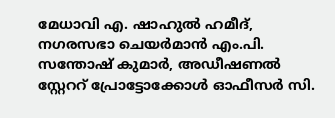മേധാവി എ. ഷാഹുല്‍ ഹമീദ്, നഗരസഭാ ചെയര്‍മാന്‍ എം.പി. സന്തോഷ് കുമാര്‍, അഡീഷണല്‍ സ്റ്റേററ് പ്രോട്ടോക്കോള്‍ ഓഫീസര്‍ സി.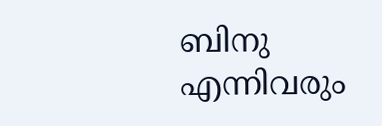ബിനു എന്നിവരും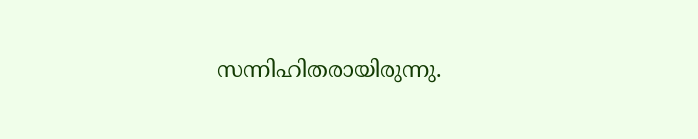സന്നിഹിതരായിരുന്നു.